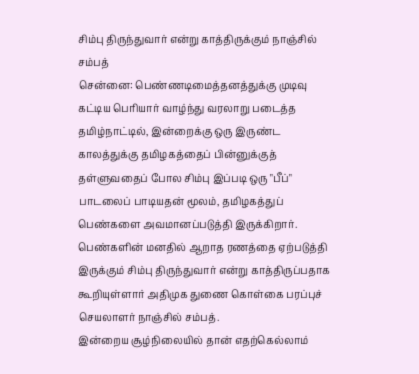சிம்பு திருந்துவார் என்று காத்திருக்கும் நாஞ்சில் சம்பத்
சென்னை: பெண்ணடிமைத்தனத்துக்கு முடிவு கட்டிய பெரியார் வாழ்ந்து வரலாறு படைத்த தமிழ்நாட்டில், இன்றைக்கு ஒரு இருண்ட காலத்துக்கு தமிழகத்தைப் பின்னுக்குத் தள்ளுவதைப் போல சிம்பு இப்படி ஒரு "பீப்" பாடலைப் பாடியதன் மூலம், தமிழகத்துப் பெண்களை அவமானப்படுத்தி இருக்கிறார். பெண்களின் மனதில் ஆறாத ரணத்தை ஏற்படுத்தி இருக்கும் சிம்பு திருந்துவார் என்று காத்திருப்பதாக கூறியுள்ளார் அதிமுக துணை கொள்கை பரப்புச் செயலாளர் நாஞ்சில் சம்பத்.
இன்றைய சூழ்நிலையில் தான் எதற்கெல்லாம்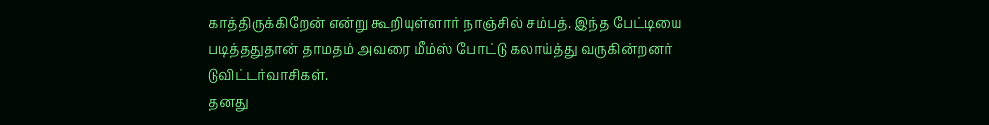காத்திருக்கிறேன் என்று கூறியுள்ளார் நாஞ்சில் சம்பத். இந்த பேட்டியை படித்ததுதான் தாமதம் அவரை மீம்ஸ் போட்டு கலாய்த்து வருகின்றனர் டுவிட்டர்வாசிகள்.
தனது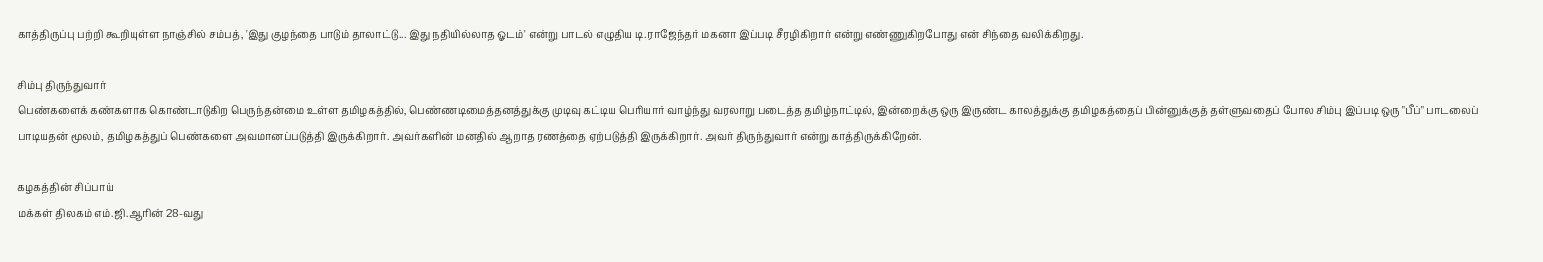காத்திருப்பு பற்றி கூறியுள்ள நாஞ்சில் சம்பத், 'இது குழந்தை பாடும் தாலாட்டு... இது நதியில்லாத ஓடம்' என்று பாடல் எழுதிய டி.ராஜேந்தர் மகனா இப்படி சீரழிகிறார் என்று எண்ணுகிறபோது என் சிந்தை வலிக்கிறது.

சிம்பு திருந்துவார்
பெண்களைக் கண்களாக கொண்டாடுகிற பெருந்தன்மை உள்ள தமிழகத்தில், பெண்ணடிமைத்தனத்துக்கு முடிவு கட்டிய பெரியார் வாழ்ந்து வரலாறு படைத்த தமிழ்நாட்டில், இன்றைக்கு ஒரு இருண்ட காலத்துக்கு தமிழகத்தைப் பின்னுக்குத் தள்ளுவதைப் போல சிம்பு இப்படி ஒரு "பீப்" பாடலைப் பாடியதன் மூலம், தமிழகத்துப் பெண்களை அவமானப்படுத்தி இருக்கிறார். அவர்களின் மனதில் ஆறாத ரணத்தை ஏற்படுத்தி இருக்கிறார். அவர் திருந்துவார் என்று காத்திருக்கிறேன்.

கழகத்தின் சிப்பாய்
மக்கள் திலகம் எம்.ஜி.ஆரின் 28-வது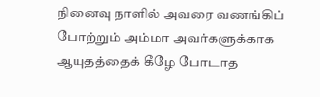நினைவு நாளில் அவரை வணங்கிப் போற்றும் அம்மா அவர்களுக்காக ஆயுதத்தைக் கீழே போடாத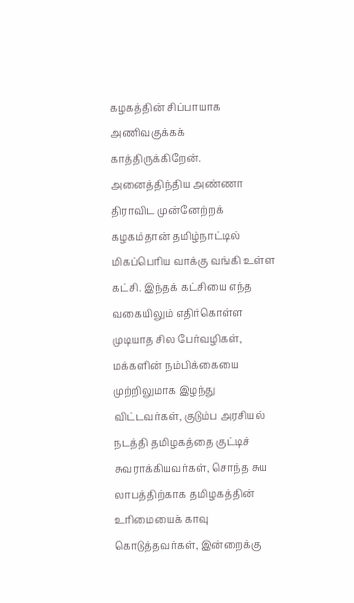கழகத்தின் சிப்பாயாக அணிவகுக்கக் காத்திருக்கிறேன். அனைத்திந்திய அண்ணா திராவிட முன்னேற்றக் கழகம்தான் தமிழ்நாட்டில் மிகப்பெரிய வாக்கு வங்கி உள்ள கட்சி. இந்தக் கட்சியை எந்த வகையிலும் எதிர்கொள்ள முடியாத சில பேர்வழிகள், மக்களின் நம்பிக்கையை முற்றிலுமாக இழந்து விட்டவர்கள், குடும்ப அரசியல் நடத்தி தமிழகத்தை குட்டிச் சுவராக்கியவர்கள், சொந்த சுய லாபத்திற்காக தமிழகத்தின் உரிமையைக் காவு கொடுத்தவர்கள், இன்றைக்கு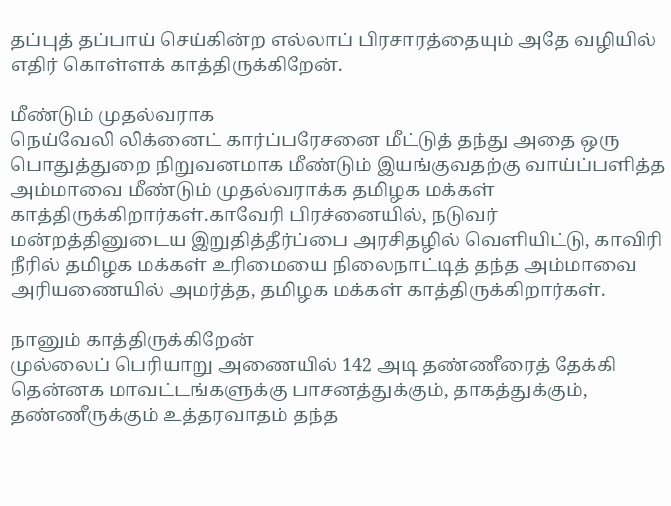தப்புத் தப்பாய் செய்கின்ற எல்லாப் பிரசாரத்தையும் அதே வழியில் எதிர் கொள்ளக் காத்திருக்கிறேன்.

மீண்டும் முதல்வராக
நெய்வேலி லிக்னைட் கார்ப்பரேசனை மீட்டுத் தந்து அதை ஒரு பொதுத்துறை நிறுவனமாக மீண்டும் இயங்குவதற்கு வாய்ப்பளித்த அம்மாவை மீண்டும் முதல்வராக்க தமிழக மக்கள் காத்திருக்கிறார்கள்.காவேரி பிரச்னையில், நடுவர் மன்றத்தினுடைய இறுதித்தீர்ப்பை அரசிதழில் வெளியிட்டு, காவிரி நீரில் தமிழக மக்கள் உரிமையை நிலைநாட்டித் தந்த அம்மாவை அரியணையில் அமர்த்த, தமிழக மக்கள் காத்திருக்கிறார்கள்.

நானும் காத்திருக்கிறேன்
முல்லைப் பெரியாறு அணையில் 142 அடி தண்ணீரைத் தேக்கி தென்னக மாவட்டங்களுக்கு பாசனத்துக்கும், தாகத்துக்கும், தண்ணீருக்கும் உத்தரவாதம் தந்த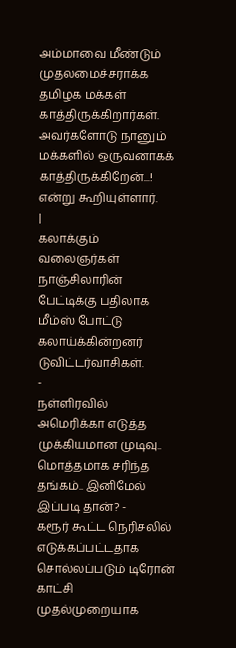அம்மாவை மீண்டும் முதலமைச்சராக்க தமிழக மக்கள் காத்திருக்கிறார்கள். அவர்களோடு நானும் மக்களில் ஒருவனாகக் காத்திருக்கிறேன்...! என்று கூறியுள்ளார்.
|
கலாக்கும் வலைஞர்கள்
நாஞ்சிலாரின் பேட்டிக்கு பதிலாக மீம்ஸ் போட்டு கலாய்க்கின்றனர் டுவிட்டர்வாசிகள்.
-
நள்ளிரவில் அமெரிக்கா எடுத்த முக்கியமான முடிவு.. மொத்தமாக சரிந்த தங்கம்.. இனிமேல் இப்படி தான்? -
கரூர் கூட்ட நெரிசலில் எடுக்கப்பட்டதாக சொல்லப்படும் டிரோன் காட்சி முதல்முறையாக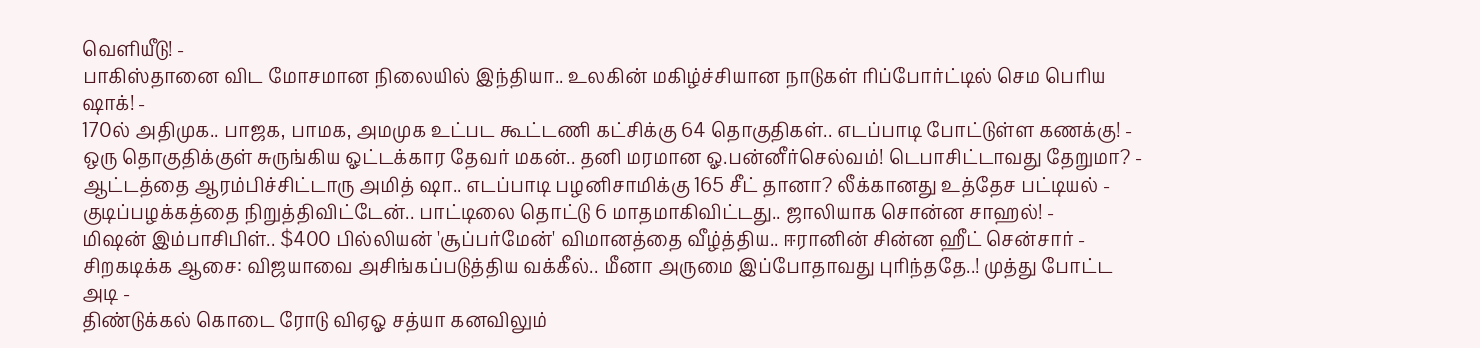வெளியீடு! -
பாகிஸ்தானை விட மோசமான நிலையில் இந்தியா.. உலகின் மகிழ்ச்சியான நாடுகள் ரிப்போர்ட்டில் செம பெரிய ஷாக்! -
170ல் அதிமுக.. பாஜக, பாமக, அமமுக உட்பட கூட்டணி கட்சிக்கு 64 தொகுதிகள்.. எடப்பாடி போட்டுள்ள கணக்கு! -
ஒரு தொகுதிக்குள் சுருங்கிய ஓட்டக்கார தேவர் மகன்.. தனி மரமான ஓ.பன்னீர்செல்வம்! டெபாசிட்டாவது தேறுமா? -
ஆட்டத்தை ஆரம்பிச்சிட்டாரு அமித் ஷா.. எடப்பாடி பழனிசாமிக்கு 165 சீட் தானா? லீக்கானது உத்தேச பட்டியல் -
குடிப்பழக்கத்தை நிறுத்திவிட்டேன்.. பாட்டிலை தொட்டு 6 மாதமாகிவிட்டது.. ஜாலியாக சொன்ன சாஹல்! -
மிஷன் இம்பாசிபிள்.. $400 பில்லியன் 'சூப்பர்மேன்' விமானத்தை வீழ்த்திய.. ஈரானின் சின்ன ஹீட் சென்சார் -
சிறகடிக்க ஆசை: விஜயாவை அசிங்கப்படுத்திய வக்கீல்.. மீனா அருமை இப்போதாவது புரிந்ததே..! முத்து போட்ட அடி -
திண்டுக்கல் கொடை ரோடு விஏஓ சத்யா கனவிலும்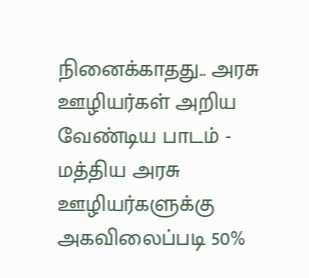நினைக்காதது.. அரசு ஊழியர்கள் அறிய வேண்டிய பாடம் -
மத்திய அரசு ஊழியர்களுக்கு அகவிலைப்படி 50%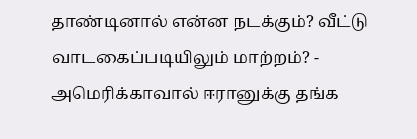தாண்டினால் என்ன நடக்கும்? வீட்டு வாடகைப்படியிலும் மாற்றம்? -
அமெரிக்காவால் ஈரானுக்கு தங்க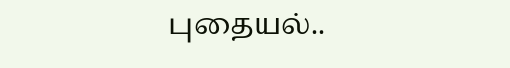புதையல்..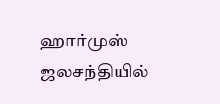ஹார்முஸ் ஜலசந்தியில்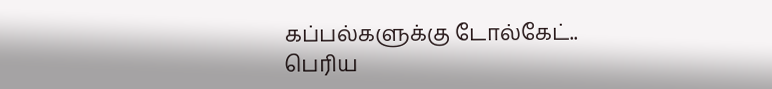கப்பல்களுக்கு டோல்கேட்.. பெரிய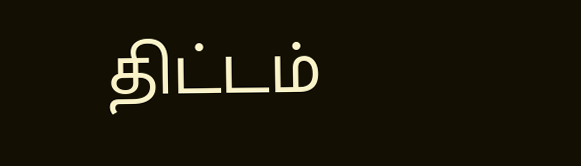திட்டம்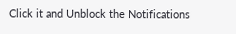Click it and Unblock the Notifications